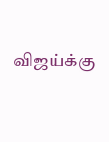விஜய்க்கு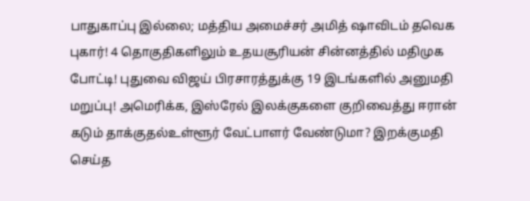பாதுகாப்பு இல்லை; மத்திய அமைச்சர் அமித் ஷாவிடம் தவெக புகார்! 4 தொகுதிகளிலும் உதயசூரியன் சின்னத்தில் மதிமுக போட்டி! புதுவை விஜய் பிரசாரத்துக்கு 19 இடங்களில் அனுமதி மறுப்பு! அமெரிக்க, இஸ்ரேல் இலக்குகளை குறிவைத்து ஈரான் கடும் தாக்குதல்உள்ளூர் வேட்பாளர் வேண்டுமா? இறக்குமதி செய்த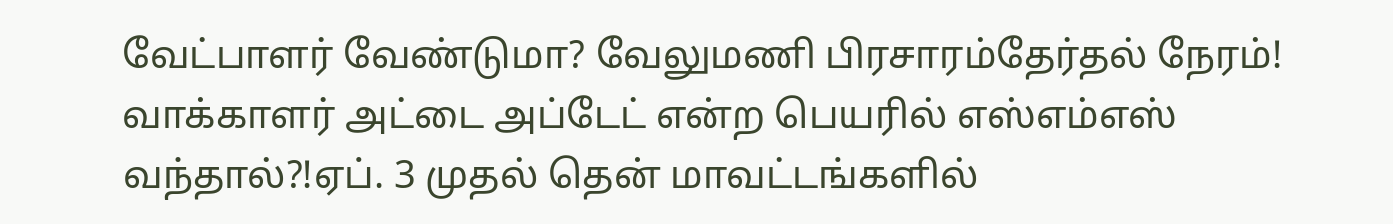வேட்பாளர் வேண்டுமா? வேலுமணி பிரசாரம்தேர்தல் நேரம்! வாக்காளர் அட்டை அப்டேட் என்ற பெயரில் எஸ்எம்எஸ் வந்தால்?!ஏப். 3 முதல் தென் மாவட்டங்களில்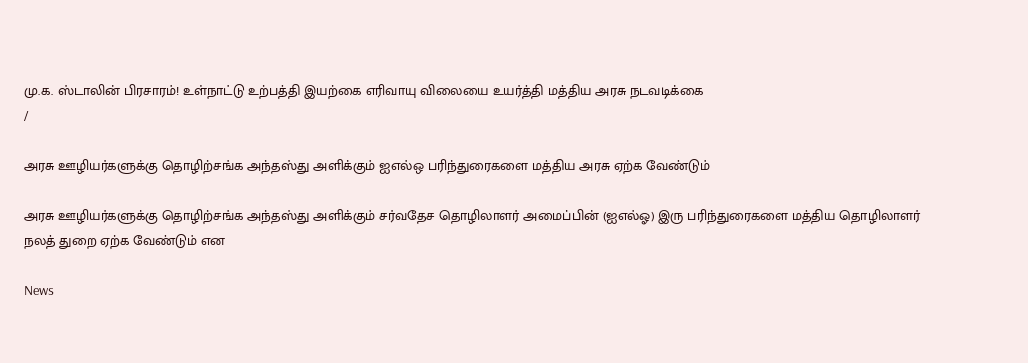மு.க. ஸ்டாலின் பிரசாரம்! உள்நாட்டு உற்பத்தி இயற்கை எரிவாயு விலையை உயர்த்தி மத்திய அரசு நடவடிக்கை
/

அரசு ஊழியர்களுக்கு தொழிற்சங்க அந்தஸ்து அளிக்கும் ஐஎல்ஒ பரிந்துரைகளை மத்திய அரசு ஏற்க வேண்டும்

அரசு ஊழியர்களுக்கு தொழிற்சங்க அந்தஸ்து அளிக்கும் சர்வதேச தொழிலாளர் அமைப்பின் (ஐஎல்ஓ) இரு பரிந்துரைகளை மத்திய தொழிலாளர் நலத் துறை ஏற்க வேண்டும் என

News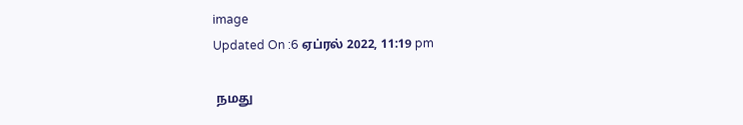image
Updated On :6 ஏப்ரல் 2022, 11:19 pm

 நமது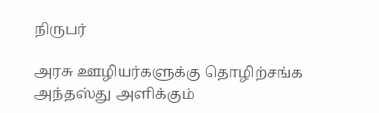நிருபர்

அரசு ஊழியர்களுக்கு தொழிற்சங்க அந்தஸ்து அளிக்கும்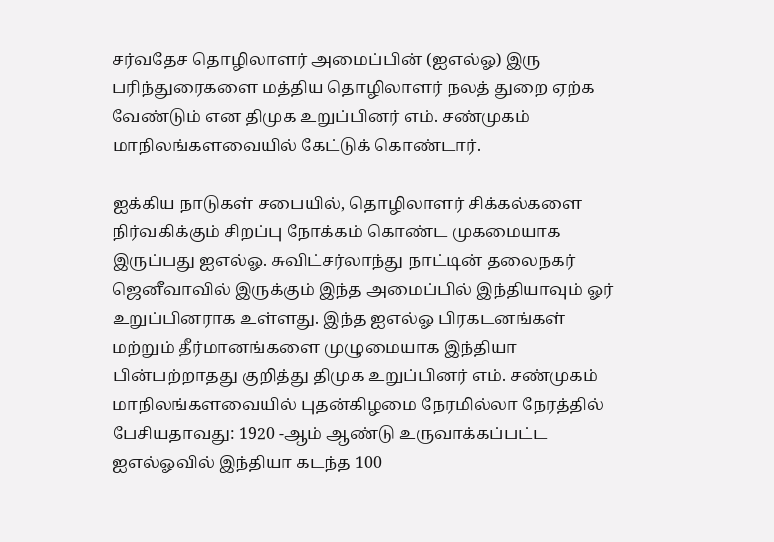சர்வதேச தொழிலாளர் அமைப்பின் (ஐஎல்ஓ) இரு பரிந்துரைகளை மத்திய தொழிலாளர் நலத் துறை ஏற்க வேண்டும் என திமுக உறுப்பினர் எம். சண்முகம் மாநிலங்களவையில் கேட்டுக் கொண்டார்.

ஐக்கிய நாடுகள் சபையில், தொழிலாளர் சிக்கல்களை நிர்வகிக்கும் சிறப்பு நோக்கம் கொண்ட முகமையாக இருப்பது ஐஎல்ஓ. சுவிட்சர்லாந்து நாட்டின் தலைநகர் ஜெனீவாவில் இருக்கும் இந்த அமைப்பில் இந்தியாவும் ஓர் உறுப்பினராக உள்ளது. இந்த ஐஎல்ஓ பிரகடனங்கள் மற்றும் தீர்மானங்களை முழுமையாக இந்தியா பின்பற்றாதது குறித்து திமுக உறுப்பினர் எம். சண்முகம் மாநிலங்களவையில் புதன்கிழமை நேரமில்லா நேரத்தில் பேசியதாவது: 1920 -ஆம் ஆண்டு உருவாக்கப்பட்ட ஐஎல்ஓவில் இந்தியா கடந்த 100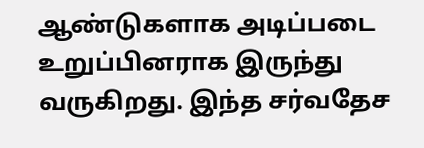ஆண்டுகளாக அடிப்படை உறுப்பினராக இருந்து வருகிறது. இந்த சர்வதேச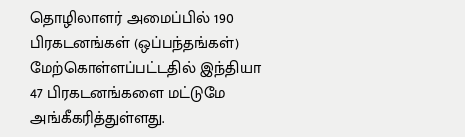தொழிலாளர் அமைப்பில் 190 பிரகடனங்கள் (ஒப்பந்தங்கள்) மேற்கொள்ளப்பட்டதில் இந்தியா 47 பிரகடனங்களை மட்டுமே அங்கீகரித்துள்ளது.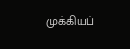முக்கியப்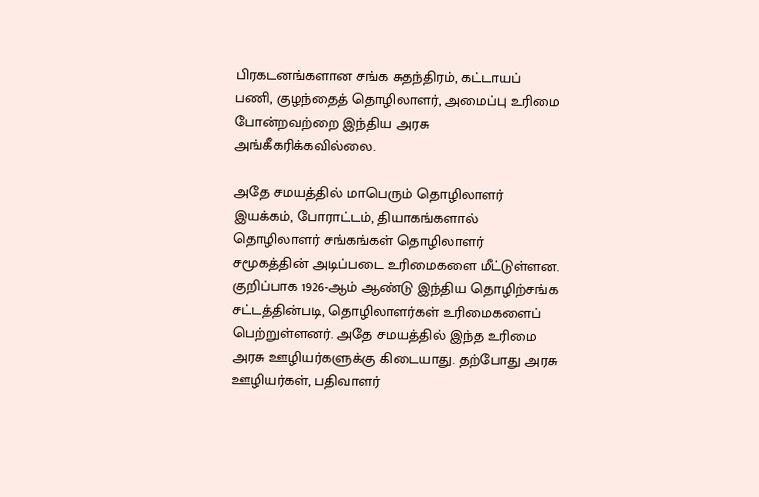பிரகடனங்களான சங்க சுதந்திரம், கட்டாயப் பணி, குழந்தைத் தொழிலாளர், அமைப்பு உரிமை போன்றவற்றை இந்திய அரசு அங்கீகரிக்கவில்லை.

அதே சமயத்தில் மாபெரும் தொழிலாளர் இயக்கம், போராட்டம், தியாகங்களால் தொழிலாளர் சங்கங்கள் தொழிலாளர் சமூகத்தின் அடிப்படை உரிமைகளை மீட்டுள்ளன. குறிப்பாக 1926-ஆம் ஆண்டு இந்திய தொழிற்சங்க சட்டத்தின்படி, தொழிலாளர்கள் உரிமைகளைப் பெற்றுள்ளனர். அதே சமயத்தில் இந்த உரிமை அரசு ஊழியர்களுக்கு கிடையாது. தற்போது அரசு ஊழியர்கள், பதிவாளர்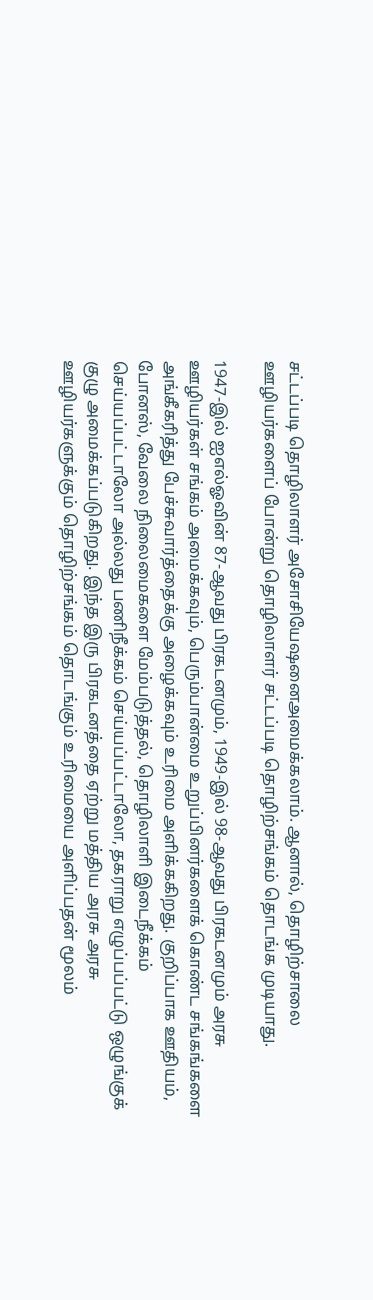சட்டப்படி தொழிலாளர் அசோசியேஷனைஅமைக்கலாம். ஆனால், தொழிற்சாலை ஊழியர்களைப் போன்று தொழிலாளர் சட்டப்படி தொழிற்சங்கம் தொடங்க முடியாது.

1947-இல் ஐஎல்ஓவின் 87-ஆவது பிரகடனமும், 1949-இல் 98-ஆவது பிரகடனமும் அரசு ஊழியர்கள் சங்கம் அமைக்கவும், பெரும்பான்மை உறுப்பினர்களைக் கொண்ட சங்கங்களை அங்கீகரித்து பேச்சுவார்த்தைக்கு அழைக்கவும் உரிமை அளிக்ககிறது. குறிப்பாக ஊதியம், போனஸ், வேலை நிலைமைகளை மேம்படுத்தல், தொழிலாளி இடைநீக்கம் செய்யப்பட்டாலோ அல்லது பணிநீக்கம் செய்யப்பட்டாலோ, தகராறு எழுப்பப்பட்டு ஒழுங்குக் குழு அமைக்கப்படுகிறது. இந்த இரு பிரகடனத்தை ஏற்று மத்திய அரசு அரசு ஊழியர்களுக்கும் தொழிற்சங்கம் தொடங்கும் உரிமையை அளிப்பதன் மூலம்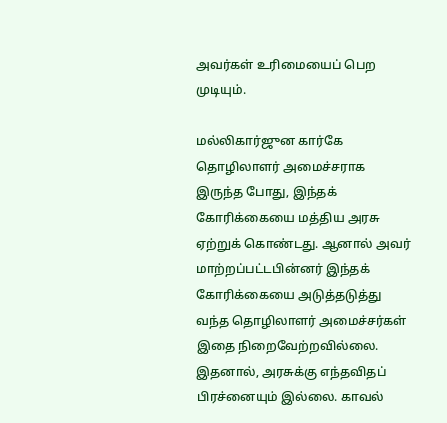அவர்கள் உரிமையைப் பெற முடியும்.

மல்லிகார்ஜுன கார்கே தொழிலாளர் அமைச்சராக இருந்த போது, இந்தக் கோரிக்கையை மத்திய அரசு ஏற்றுக் கொண்டது. ஆனால் அவர் மாற்றப்பட்டபின்னர் இந்தக் கோரிக்கையை அடுத்தடுத்து வந்த தொழிலாளர் அமைச்சர்கள் இதை நிறைவேற்றவில்லை. இதனால், அரசுக்கு எந்தவிதப் பிரச்னையும் இல்லை. காவல்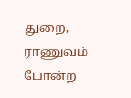துறை, ராணுவம் போன்ற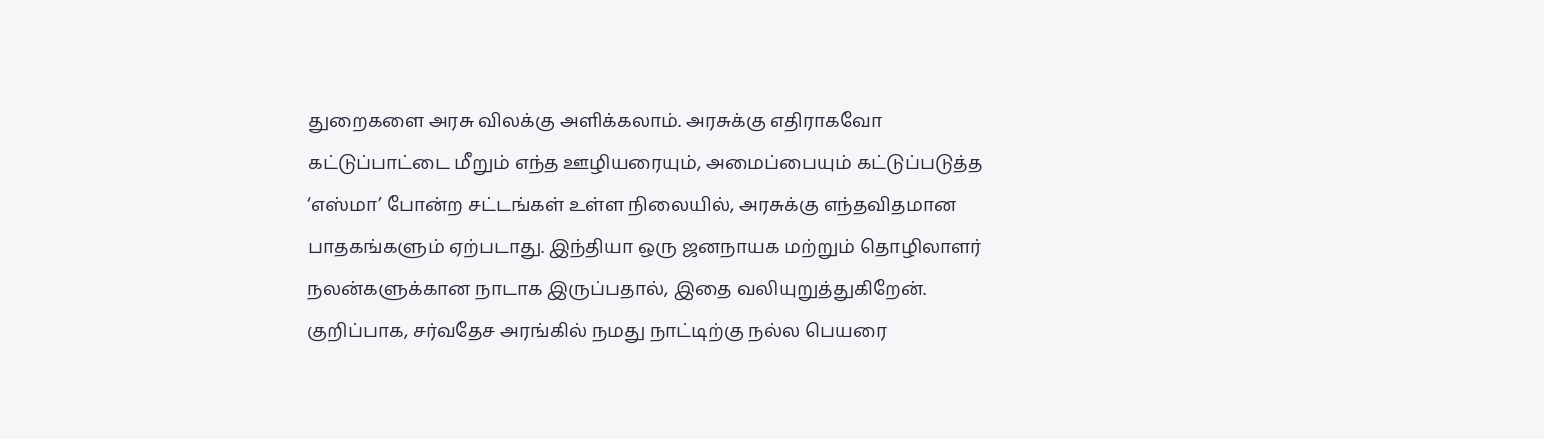துறைகளை அரசு விலக்கு அளிக்கலாம். அரசுக்கு எதிராகவோ கட்டுப்பாட்டை மீறும் எந்த ஊழியரையும், அமைப்பையும் கட்டுப்படுத்த ‘எஸ்மா’ போன்ற சட்டங்கள் உள்ள நிலையில், அரசுக்கு எந்தவிதமான பாதகங்களும் ஏற்படாது. இந்தியா ஒரு ஜனநாயக மற்றும் தொழிலாளர் நலன்களுக்கான நாடாக இருப்பதால், இதை வலியுறுத்துகிறேன். குறிப்பாக, சர்வதேச அரங்கில் நமது நாட்டிற்கு நல்ல பெயரை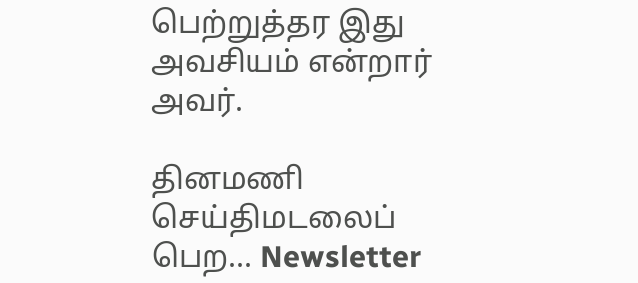பெற்றுத்தர இது அவசியம் என்றார் அவர்.

தினமணி செய்திமடலைப் பெற... Newsletter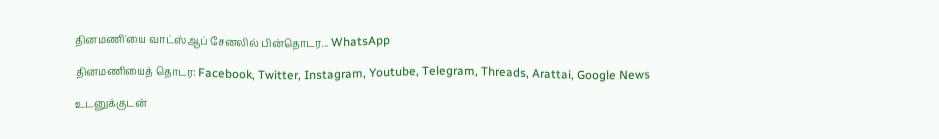தினமணி'யை வாட்ஸ்ஆப் சேனலில் பின்தொடர... WhatsApp

தினமணியைத் தொடர: Facebook, Twitter, Instagram, Youtube, Telegram, Threads, Arattai, Google News

உடனுக்குடன்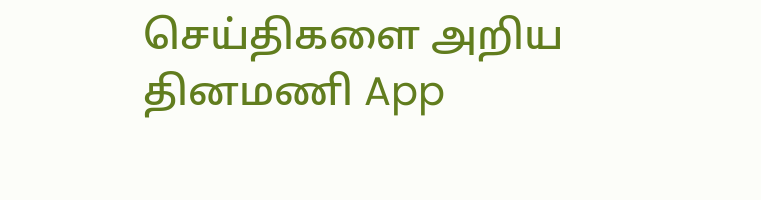செய்திகளை அறிய தினமணி App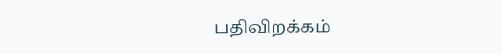பதிவிறக்கம்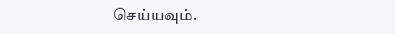செய்யவும்.